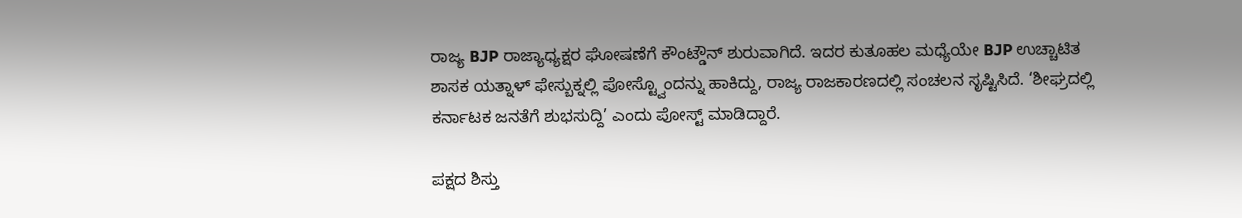ರಾಜ್ಯ BJP ರಾಜ್ಯಾಧ್ಯಕ್ಷರ ಘೋಷಣೆಗೆ ಕೌಂಟ್ಡೌನ್ ಶುರುವಾಗಿದೆ. ಇದರ ಕುತೂಹಲ ಮಧ್ಯೆಯೇ BJP ಉಚ್ಚಾಟಿತ ಶಾಸಕ ಯತ್ನಾಳ್ ಫೇಸ್ಬುಕ್ನಲ್ಲಿ ಪೋಸ್ಟ್ವೊಂದನ್ನು ಹಾಕಿದ್ದು, ರಾಜ್ಯ ರಾಜಕಾರಣದಲ್ಲಿ ಸಂಚಲನ ಸೃಷ್ಟಿಸಿದೆ. ‘ಶೀಘ್ರದಲ್ಲಿ ಕರ್ನಾಟಕ ಜನತೆಗೆ ಶುಭಸುದ್ದಿ’ ಎಂದು ಪೋಸ್ಟ್ ಮಾಡಿದ್ದಾರೆ.

ಪಕ್ಷದ ಶಿಸ್ತು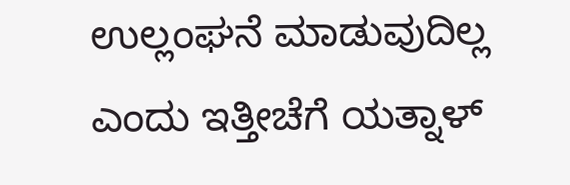ಉಲ್ಲಂಘನೆ ಮಾಡುವುದಿಲ್ಲ ಎಂದು ಇತ್ತೀಚೆಗೆ ಯತ್ನಾಳ್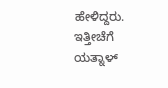ಹೇಳಿದ್ದರು. ಇತ್ತೀಚೆಗೆ ಯತ್ನಾಳ್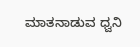ಮಾತನಾಡುವ ಧ್ವನಿ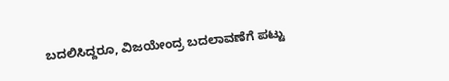ಬದಲಿಸಿದ್ದರೂ, ವಿಜಯೇಂದ್ರ ಬದಲಾವಣೆಗೆ ಪಟ್ಟು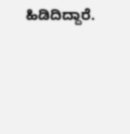ಹಿಡಿದಿದ್ದಾರೆ.